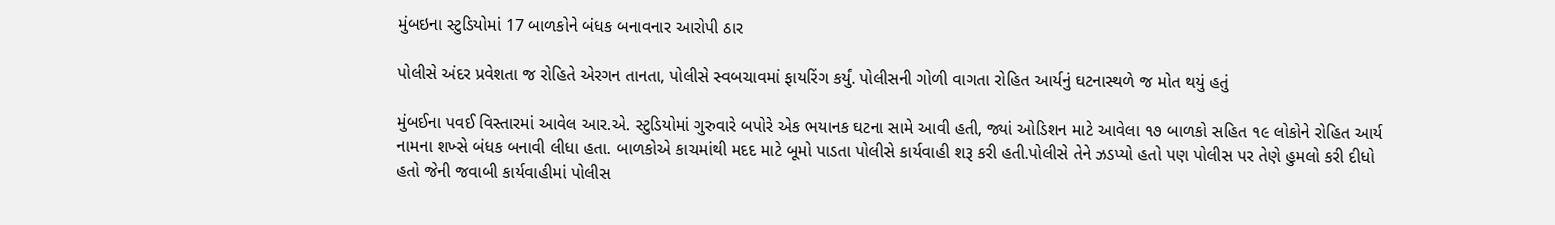મુંબઇના સ્ટુડિયોમાં 17 બાળકોને બંધક બનાવનાર આરોપી ઠાર

પોલીસે અંદર પ્રવેશતા જ રોહિતે એરગન તાનતા, પોલીસે સ્વબચાવમાં ફાયરિંગ કર્યું. પોલીસની ગોળી વાગતા રોહિત આર્યનું ઘટનાસ્થળે જ મોત થયું હતું

મુંબઈના પવઈ વિસ્તારમાં આવેલ આર.એ. સ્ટુડિયોમાં ગુરુવારે બપોરે એક ભયાનક ઘટના સામે આવી હતી, જ્યાં ઓડિશન માટે આવેલા ૧૭ બાળકો સહિત ૧૯ લોકોને રોહિત આર્ય નામના શખ્સે બંધક બનાવી લીધા હતા. બાળકોએ કાચમાંથી મદદ માટે બૂમો પાડતા પોલીસે કાર્યવાહી શરૂ કરી હતી.પોલીસે તેને ઝડપ્યો હતો પણ પોલીસ પર તેણે હુમલો કરી દીધો હતો જેની જવાબી કાર્યવાહીમાં પોલીસ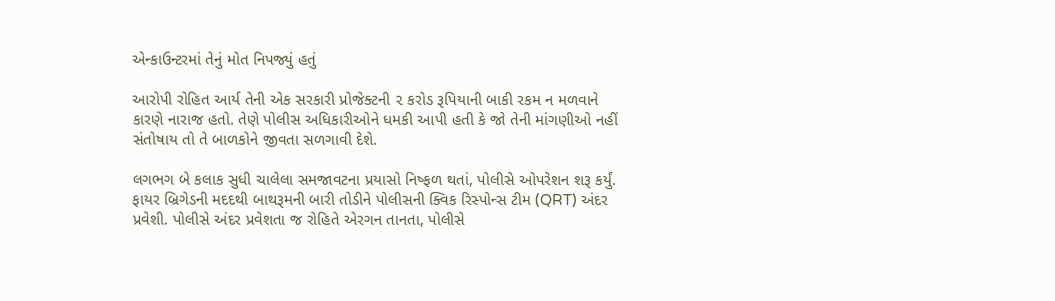એન્કાઉન્ટરમાં તેનું મોત નિપજ્યું હતું

આરોપી રોહિત આર્ય તેની એક સરકારી પ્રોજેક્ટની ૨ કરોડ રૂપિયાની બાકી રકમ ન મળવાને કારણે નારાજ હતો. તેણે પોલીસ અધિકારીઓને ધમકી આપી હતી કે જો તેની માંગણીઓ નહીં સંતોષાય તો તે બાળકોને જીવતા સળગાવી દેશે.

લગભગ બે કલાક સુધી ચાલેલા સમજાવટના પ્રયાસો નિષ્ફળ થતાં, પોલીસે ઓપરેશન શરૂ કર્યું. ફાયર બ્રિગેડની મદદથી બાથરૂમની બારી તોડીને પોલીસની ક્વિક રિસ્પોન્સ ટીમ (QRT) અંદર પ્રવેશી. પોલીસે અંદર પ્રવેશતા જ રોહિતે એરગન તાનતા, પોલીસે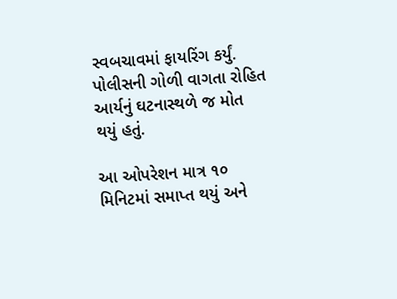સ્વબચાવમાં ફાયરિંગ કર્યું. પોલીસની ગોળી વાગતા રોહિત આર્યનું ઘટનાસ્થળે જ મોત થયું હતું.

આ ઓપરેશન માત્ર ૧૦ મિનિટમાં સમાપ્ત થયું અને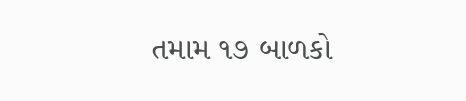તમામ ૧૭ બાળકો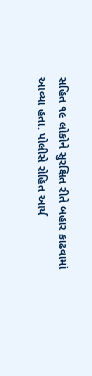સહિત ૧૯ લોકોને સુરક્ષિત રીતે બહાર કાઢવામાં આવ્યા હતા. પોલીસે રોહિત આર્ય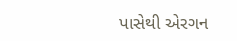પાસેથી એરગન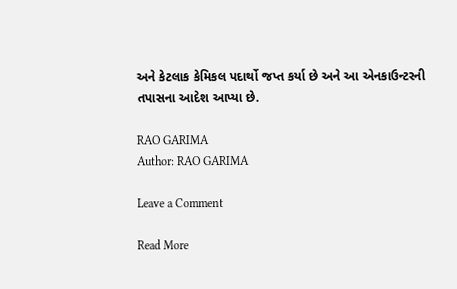અને કેટલાક કેમિકલ પદાર્થો જપ્ત કર્યા છે અને આ એનકાઉન્ટરની તપાસના આદેશ આપ્યા છે.

RAO GARIMA
Author: RAO GARIMA

Leave a Comment

Read More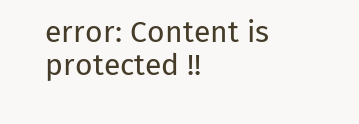error: Content is protected !!